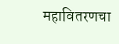महावितरणचा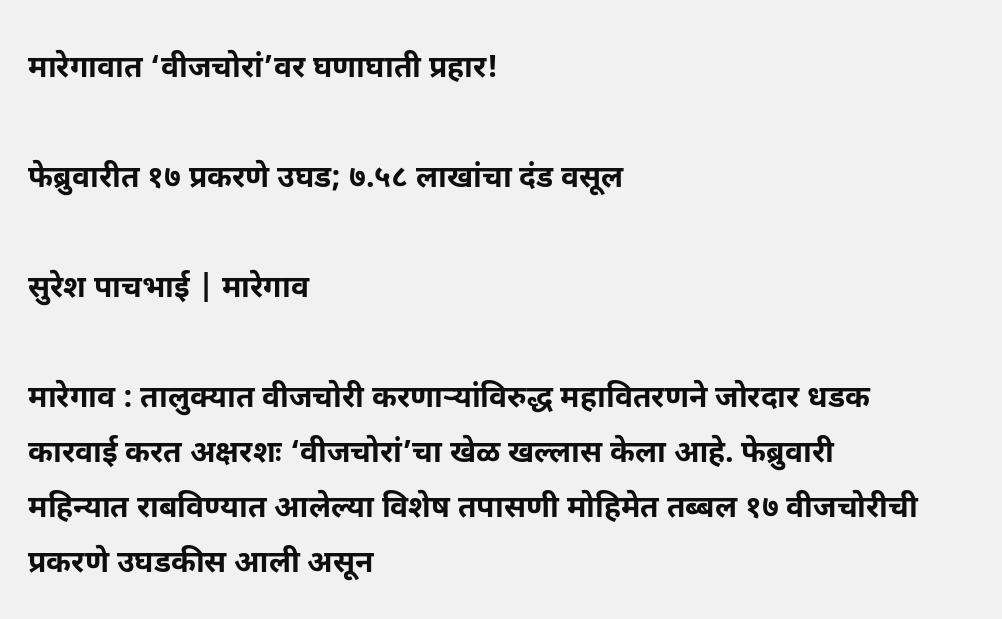मारेगावात ‘वीजचोरां’वर घणाघाती प्रहार!

फेब्रुवारीत १७ प्रकरणे उघड; ७.५८ लाखांचा दंड वसूल

सुरेश पाचभाई | मारेगाव

मारेगाव : तालुक्यात वीजचोरी करणाऱ्यांविरुद्ध महावितरणने जोरदार धडक कारवाई करत अक्षरशः ‘वीजचोरां’चा खेळ खल्लास केला आहे. फेब्रुवारी महिन्यात राबविण्यात आलेल्या विशेष तपासणी मोहिमेत तब्बल १७ वीजचोरीची प्रकरणे उघडकीस आली असून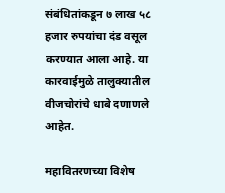संबंधितांकडून ७ लाख ५८ हजार रुपयांचा दंड वसूल करण्यात आला आहे. या कारवाईमुळे तालुक्यातील वीजचोरांचे धाबे दणाणले आहेत.

महावितरणच्या विशेष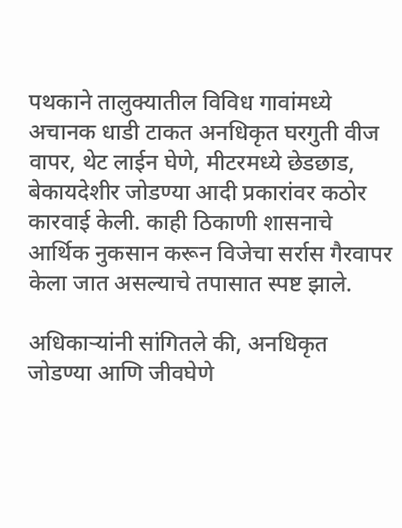पथकाने तालुक्यातील विविध गावांमध्ये अचानक धाडी टाकत अनधिकृत घरगुती वीज वापर, थेट लाईन घेणे, मीटरमध्ये छेडछाड, बेकायदेशीर जोडण्या आदी प्रकारांवर कठोर कारवाई केली. काही ठिकाणी शासनाचे आर्थिक नुकसान करून विजेचा सर्रास गैरवापर केला जात असल्याचे तपासात स्पष्ट झाले.

अधिकाऱ्यांनी सांगितले की, अनधिकृत जोडण्या आणि जीवघेणे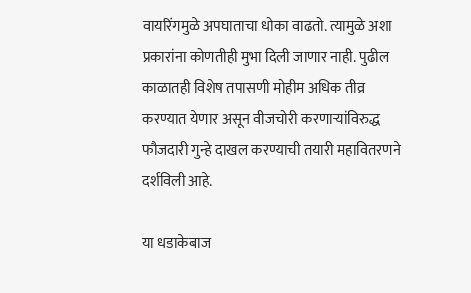वायरिंगमुळे अपघाताचा धोका वाढतो. त्यामुळे अशा प्रकारांना कोणतीही मुभा दिली जाणार नाही. पुढील काळातही विशेष तपासणी मोहीम अधिक तीव्र करण्यात येणार असून वीजचोरी करणाऱ्यांविरुद्ध फौजदारी गुन्हे दाखल करण्याची तयारी महावितरणने दर्शविली आहे.

या धडाकेबाज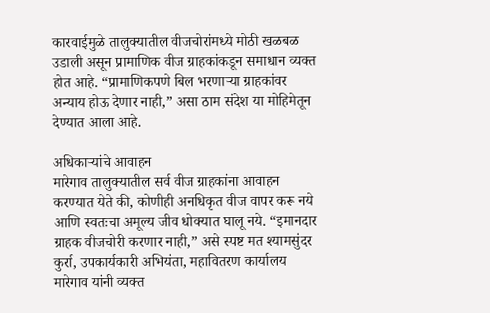कारवाईमुळे तालुक्यातील वीजचोरांमध्ये मोठी खळबळ उडाली असून प्रामाणिक वीज ग्राहकांकडून समाधान व्यक्त होत आहे. “प्रामाणिकपणे बिल भरणाऱ्या ग्राहकांवर अन्याय होऊ देणार नाही,” असा ठाम संदेश या मोहिमेतून देण्यात आला आहे.

अधिकाऱ्यांचे आवाहन
मारेगाव तालुक्यातील सर्व वीज ग्राहकांना आवाहन करण्यात येते की, कोणीही अनधिकृत वीज वापर करू नये आणि स्वतःचा अमूल्य जीव धोक्यात घालू नये. “इमानदार ग्राहक वीजचोरी करणार नाही,” असे स्पष्ट मत श्यामसुंदर कुर्रा, उपकार्यकारी अभियंता, महावितरण कार्यालय मारेगाव यांनी व्यक्त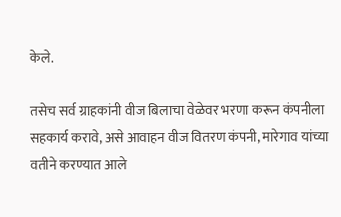केले.

तसेच सर्व ग्राहकांनी वीज बिलाचा वेळेवर भरणा करून कंपनीला सहकार्य करावे, असे आवाहन वीज वितरण कंपनी, मारेगाव यांच्या वतीने करण्यात आले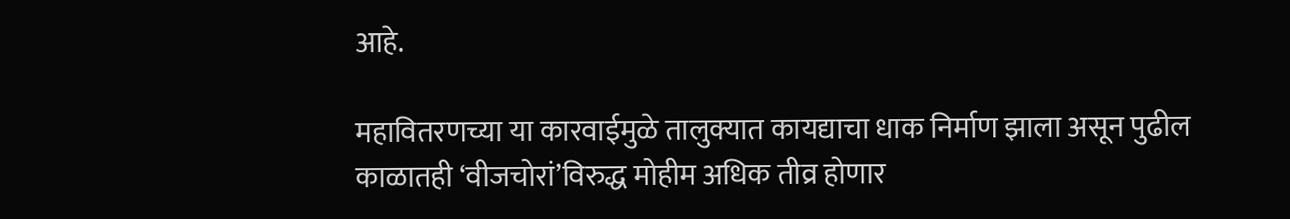आहे.

महावितरणच्या या कारवाईमुळे तालुक्यात कायद्याचा धाक निर्माण झाला असून पुढील काळातही ‘वीजचोरां’विरुद्ध मोहीम अधिक तीव्र होणार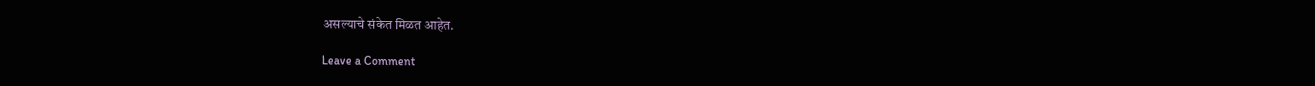असल्याचे संकेत मिळत आहेत.

Leave a Comment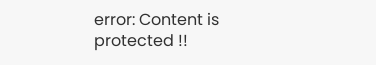error: Content is protected !!